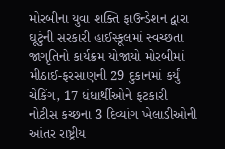મોરબીના યુવા શક્તિ ફાઉન્ડેશન દ્વારા ઘૂટુંની સરકારી હાઈસ્કૂલમાં સ્વચ્છતા જાગૃતિનો કાર્યક્રમ યોજાયો મોરબીમાં મીઠાઈ-ફરસાણની 29 દુકાનમાં કર્યું ચેકિંગ, 17 ધંધાર્થીઓને ફટકારી નોટીસ કચ્છના 3 દિવ્યાંગ ખેલાડીઓની આંતર રાષ્ટ્રીય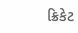ક્રિકેટ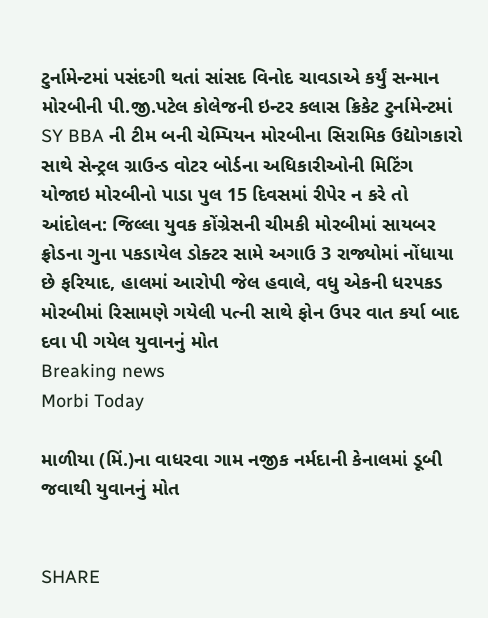ટુર્નામેન્ટમાં પસંદગી થતાં સાંસદ વિનોદ ચાવડાએ કર્યું સન્માન મોરબીની પી.જી.પટેલ કોલેજની ઇન્ટર કલાસ ક્રિકેટ ટુર્નામેન્ટમાં SY BBA ની ટીમ બની ચેમ્પિયન મોરબીના સિરામિક ઉદ્યોગકારો સાથે સેન્ટ્રલ ગ્રાઉન્ડ વોટર બોર્ડના અધિકારીઓની મિટિંગ યોજાઇ મોરબીનો પાડા પુલ 15 દિવસમાં રીપેર ન કરે તો આંદોલન: જિલ્લા યુવક કોંગ્રેસની ચીમકી મોરબીમાં સાયબર ફ્રોડના ગુના પકડાયેલ ડોક્ટર સામે અગાઉ 3 રાજ્યોમાં નોંધાયા છે ફરિયાદ, હાલમાં આરોપી જેલ હવાલે, વધુ એકની ધરપકડ મોરબીમાં રિસામણે ગયેલી પત્ની સાથે ફોન ઉપર વાત કર્યા બાદ દવા પી ગયેલ યુવાનનું મોત
Breaking news
Morbi Today

માળીયા (મિં.)ના વાધરવા ગામ નજીક નર્મદાની કેનાલમાં ડૂબી જવાથી યુવાનનું મોત


SHARE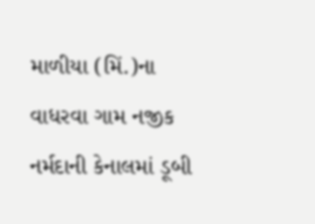માળીયા (મિં.)ના વાધરવા ગામ નજીક નર્મદાની કેનાલમાં ડૂબી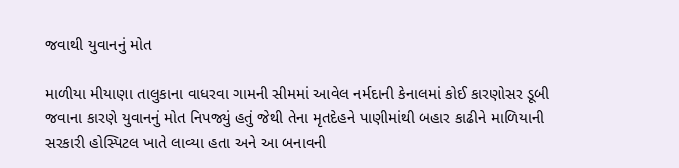જવાથી યુવાનનું મોત

માળીયા મીયાણા તાલુકાના વાધરવા ગામની સીમમાં આવેલ નર્મદાની કેનાલમાં કોઈ કારણોસર ડૂબી જવાના કારણે યુવાનનું મોત નિપજ્યું હતું જેથી તેના મૃતદેહને પાણીમાંથી બહાર કાઢીને માળિયાની સરકારી હોસ્પિટલ ખાતે લાવ્યા હતા અને આ બનાવની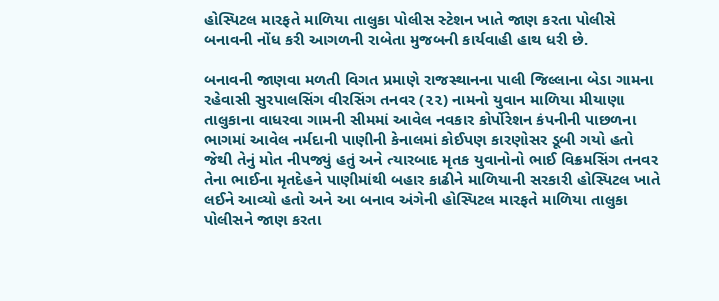હોસ્પિટલ મારફતે માળિયા તાલુકા પોલીસ સ્ટેશન ખાતે જાણ કરતા પોલીસે બનાવની નોંધ કરી આગળની રાબેતા મુજબની કાર્યવાહી હાથ ધરી છે.

બનાવની જાણવા મળતી વિગત પ્રમાણે રાજસ્થાનના પાલી જિલ્લાના બેડા ગામના રહેવાસી સુરપાલસિંગ વીરસિંગ તનવર (૨૨) નામનો યુવાન માળિયા મીયાણા તાલુકાના વાધરવા ગામની સીમમાં આવેલ નવકાર કોર્પોરેશન કંપનીની પાછળના ભાગમાં આવેલ નર્મદાની પાણીની કેનાલમાં કોઈપણ કારણોસર ડૂબી ગયો હતો જેથી તેનું મોત નીપજ્યું હતું અને ત્યારબાદ મૃતક યુવાનોનો ભાઈ વિક્રમસિંગ તનવર તેના ભાઈના મૃતદેહને પાણીમાંથી બહાર કાઢીને માળિયાની સરકારી હોસ્પિટલ ખાતે લઈને આવ્યો હતો અને આ બનાવ અંગેની હોસ્પિટલ મારફતે માળિયા તાલુકા પોલીસને જાણ કરતા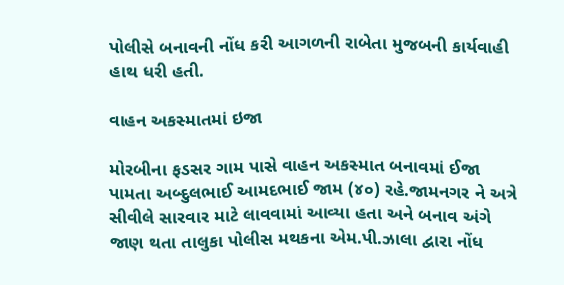પોલીસે બનાવની નોંધ કરી આગળની રાબેતા મુજબની કાર્યવાહી હાથ ધરી હતી.

વાહન અકસ્માતમાં ઇજા

મોરબીના ફડસર ગામ પાસે વાહન અકસ્માત બનાવમાં ઈજા પામતા અબ્દુલભાઈ આમદભાઈ જામ (૪૦) રહે.જામનગર ને અત્રે સીવીલે સારવાર માટે લાવવામાં આવ્યા હતા અને બનાવ અંગે જાણ થતા તાલુકા પોલીસ મથકના એમ.પી.ઝાલા દ્વારા નોંધ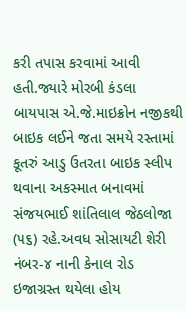કરી તપાસ કરવામાં આવી હતી.જ્યારે મોરબી કંડલા બાયપાસ એ.જે.માઇક્રોન નજીકથી બાઇક લઈને જતા સમયે રસ્તામાં કૂતરું આડુ ઉતરતા બાઇક સ્લીપ થવાના અકસ્માત બનાવમાં સંજયભાઈ શાંતિલાલ જેઠલોજા (૫૬) રહે.અવધ સોસાયટી શેરી નંબર-૪ નાની કેનાલ રોડ ઇજાગ્રસ્ત થયેલા હોય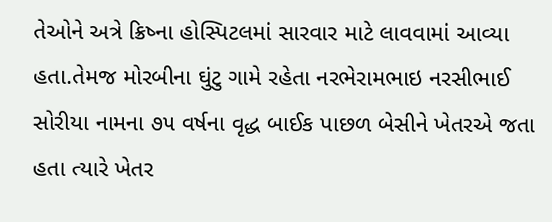તેઓને અત્રે ક્રિષ્ના હોસ્પિટલમાં સારવાર માટે લાવવામાં આવ્યા હતા.તેમજ મોરબીના ઘુંટુ ગામે રહેતા નરભેરામભાઇ નરસીભાઈ સોરીયા નામના ૭૫ વર્ષના વૃદ્ધ બાઈક પાછળ બેસીને ખેતરએ જતા હતા ત્યારે ખેતર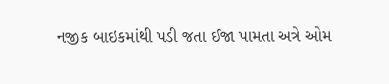નજીક બાઇકમાંથી પડી જતા ઈજા પામતા અત્રે ઓમ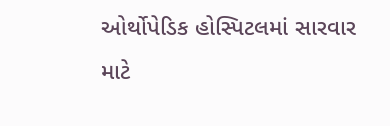ઓર્થોપેડિક હોસ્પિટલમાં સારવાર માટે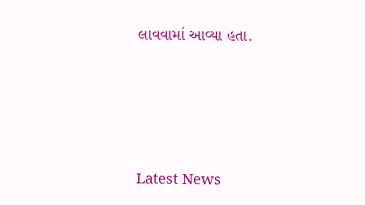લાવવામાં આવ્યા હતા.





Latest News